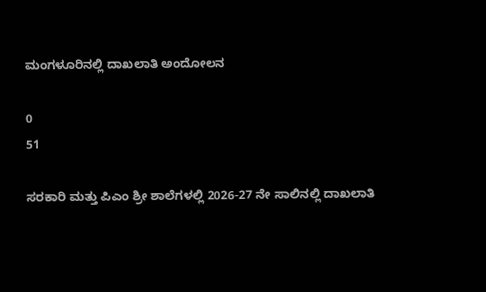ಮಂಗಳೂರಿನಲ್ಲಿ ದಾಖಲಾತಿ ಅಂದೋಲನ

0
51

ಸರಕಾರಿ ಮತ್ತು ಪಿಎಂ ಶ್ರೀ ಶಾಲೆಗಳಲ್ಲಿ 2026-27 ನೇ ಸಾಲಿನಲ್ಲಿ ದಾಖಲಾತಿ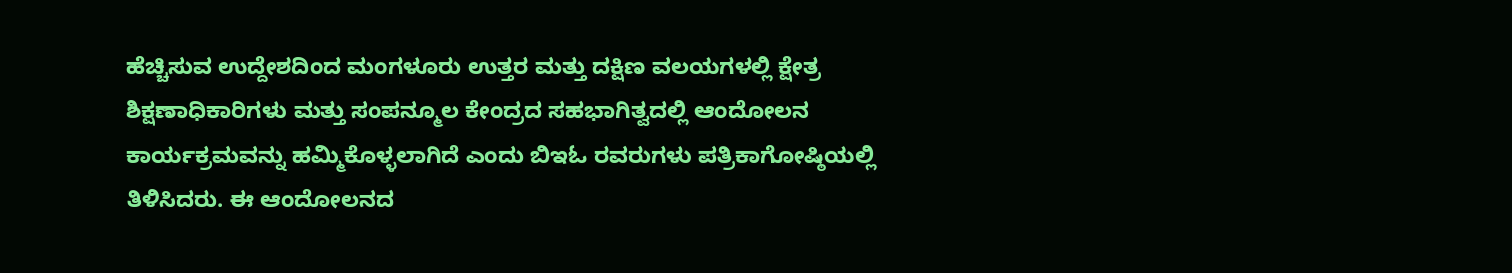ಹೆಚ್ಚಿಸುವ ಉದ್ದೇಶದಿಂದ ಮಂಗಳೂರು ಉತ್ತರ ಮತ್ತು ದಕ್ಷಿಣ ವಲಯಗಳಲ್ಲಿ ಕ್ಷೇತ್ರ ಶಿಕ್ಷಣಾಧಿಕಾರಿಗಳು ಮತ್ತು ಸಂಪನ್ಮೂಲ ಕೇಂದ್ರದ ಸಹಭಾಗಿತ್ವದಲ್ಲಿ ಆಂದೋಲನ ಕಾರ್ಯಕ್ರಮವನ್ನು ಹಮ್ಮಿಕೊಳ್ಳಲಾಗಿದೆ ಎಂದು ಬಿಇಓ ರವರುಗಳು ಪತ್ರಿಕಾಗೋಷ್ಠಿಯಲ್ಲಿ ತಿಳಿಸಿದರು. ಈ ಆಂದೋಲನದ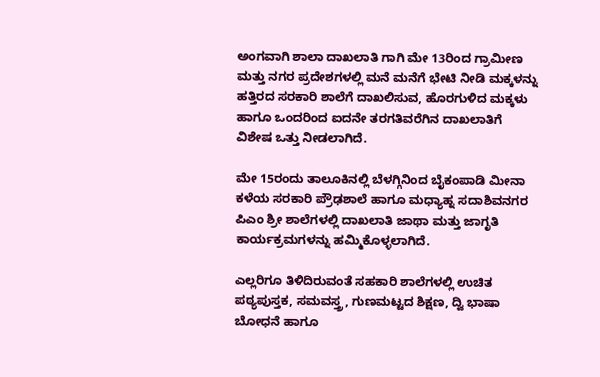ಅಂಗವಾಗಿ ಶಾಲಾ ದಾಖಲಾತಿ ಗಾಗಿ ಮೇ 13ರಿಂದ ಗ್ರಾಮೀಣ ಮತ್ತು ನಗರ ಪ್ರದೇಶಗಳಲ್ಲಿ ಮನೆ ಮನೆಗೆ ಭೇಟಿ ನೀಡಿ ಮಕ್ಕಳನ್ನು ಹತ್ತಿರದ ಸರಕಾರಿ ಶಾಲೆಗೆ ದಾಖಲಿಸುವ, ಹೊರಗುಳಿದ ಮಕ್ಕಳು ಹಾಗೂ ಒಂದರಿಂದ ಐದನೇ ತರಗತಿವರೆಗಿನ ದಾಖಲಾತಿಗೆ ವಿಶೇಷ ಒತ್ತು ನೀಡಲಾಗಿದೆ.

ಮೇ 15ರಂದು ತಾಲೂಕಿನಲ್ಲಿ ಬೆಳಗ್ಗಿನಿಂದ ಬೈಕಂಪಾಡಿ ಮೀನಾ ಕಳೆಯ ಸರಕಾರಿ ಪ್ರೌಢಶಾಲೆ ಹಾಗೂ ಮಧ್ಯಾಹ್ನ ಸದಾಶಿವನಗರ ಪಿಎಂ ಶ್ರೀ ಶಾಲೆಗಳಲ್ಲಿ ದಾಖಲಾತಿ ಜಾಥಾ ಮತ್ತು ಜಾಗೃತಿ ಕಾರ್ಯಕ್ರಮಗಳನ್ನು ಹಮ್ಮಿಕೊಳ್ಳಲಾಗಿದೆ.

ಎಲ್ಲರಿಗೂ ತಿಳಿದಿರುವಂತೆ ಸಹಕಾರಿ ಶಾಲೆಗಳಲ್ಲಿ ಉಚಿತ ಪಠ್ಯಪುಸ್ತಕ, ಸಮವಸ್ತ್ರ, ಗುಣಮಟ್ಟದ ಶಿಕ್ಷಣ, ದ್ವಿ ಭಾಷಾ ಬೋಧನೆ ಹಾಗೂ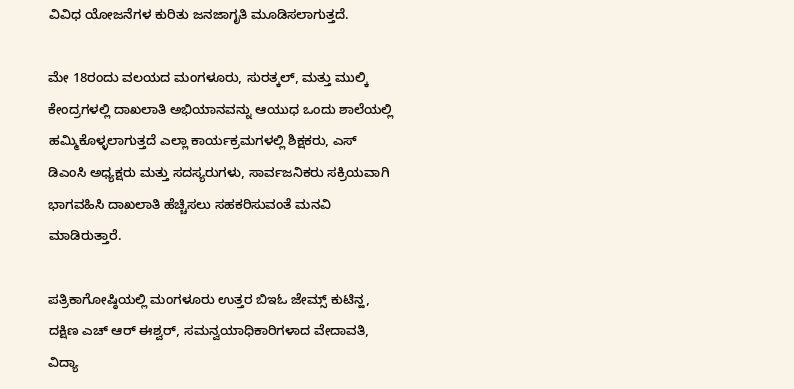ವಿವಿಧ ಯೋಜನೆಗಳ ಕುರಿತು ಜನಜಾಗೃತಿ ಮೂಡಿಸಲಾಗುತ್ತದೆ.

ಮೇ 18ರಂದು ವಲಯದ ಮಂಗಳೂರು, ಸುರತ್ಕಲ್, ಮತ್ತು ಮುಲ್ಕಿ ಕೇಂದ್ರಗಳಲ್ಲಿ ದಾಖಲಾತಿ ಅಭಿಯಾನವನ್ನು ಆಯುಧ ಒಂದು ಶಾಲೆಯಲ್ಲಿ ಹಮ್ಮಿಕೊಳ್ಳಲಾಗುತ್ತದೆ ಎಲ್ಲಾ ಕಾರ್ಯಕ್ರಮಗಳಲ್ಲಿ ಶಿಕ್ಷಕರು, ಎಸ್ ಡಿಎಂಸಿ ಅಧ್ಯಕ್ಷರು ಮತ್ತು ಸದಸ್ಯರುಗಳು, ಸಾರ್ವಜನಿಕರು ಸಕ್ರಿಯವಾಗಿ ಭಾಗವಹಿಸಿ ದಾಖಲಾತಿ ಹೆಚ್ಚಿಸಲು ಸಹಕರಿಸುವಂತೆ ಮನವಿ ಮಾಡಿರುತ್ತಾರೆ.

ಪತ್ರಿಕಾಗೋಷ್ಠಿಯಲ್ಲಿ ಮಂಗಳೂರು ಉತ್ತರ ಬಿಇಓ ಜೇಮ್ಸ್ ಕುಟಿನ್ಹ, ದಕ್ಷಿಣ ಎಚ್ ಆರ್ ಈಶ್ವರ್, ಸಮನ್ವಯಾಧಿಕಾರಿಗಳಾದ ವೇದಾವತಿ, ವಿದ್ಯಾ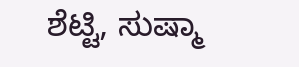ಶೆಟ್ಟಿ, ಸುಷ್ಮಾ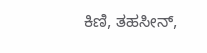ಕಿಣಿ, ತಹಸೀನ್,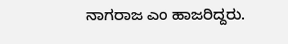ನಾಗರಾಜ ಎಂ ಹಾಜರಿದ್ದರು.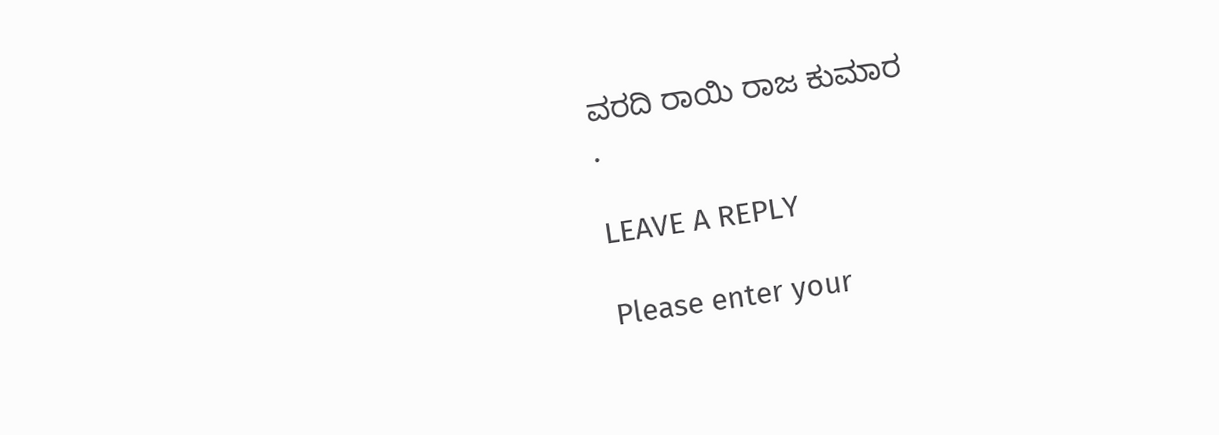ವರದಿ ರಾಯಿ ರಾಜ ಕುಮಾರ
.

LEAVE A REPLY

Please enter your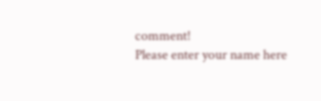comment!
Please enter your name here